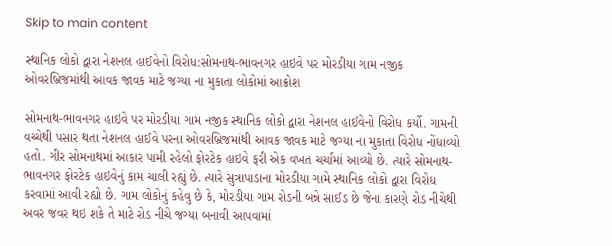Skip to main content

સ્થાનિક લોકો દ્વારા નેશનલ હાઈવેનો વિરોધ:સોમનાથ-ભાવનગર હાઇવે પર મોરડીયા ગામ નજીક ઓવરબ્રિજમાંથી આવક જાવક માટે જગ્યા ના મુકાતા લોકોમાં આક્રોશ

સોમનાથ-ભાવનગર હાઇવે પર મોરડીયા ગામ નજીક સ્થાનિક લોકો દ્વારા નેશનલ હાઈવેનો વિરોધ કર્યો. ગામની વચ્ચેથી પસાર થતા નેશનલ હાઈવે પરના ઓવરબ્રિજમાંથી આવક જાવક માટે જગ્યા ના મુકાતા વિરોધ નોંધાવ્યો હતો. ગીર સોમનાથમાં આકાર પામી રહેલો ફોરટેક હાઇવે ફરી એક વખત ચર્ચામાં આવ્યો છે. ત્યારે સોમનાથ-ભાવનગર ફોરટેક હાઇવેનું કામ ચાલી રહ્યું છે. ત્યારે સુત્રાપાડાના મોરડીયા ગામે સ્થાનિક લોકો દ્વારા વિરોધ કરવામાં આવી રહ્યો છે. ગામ લોકોનું કહેવુ છે કે, મોરડીયા ગામ રોડની બન્ને સાઈડ છે જેના કારણે રોડ નીચેથી અવર જવર થઇ શકે તે માટે રોડ નીચે જગ્યા બનાવી આપવામાં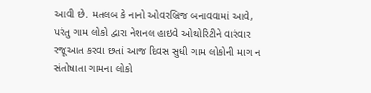આવી છે. મતલબ કે નાનો ઓવરબ્રિજ બનાવવામાં આવે, પરંતુ ગામ લોકો દ્વારા નેશનલ હાઇવે ઓથોરિટીને વારંવાર રજૂઆત કરવા છતાં આજ દિવસ સુધી ગામ લોકોની માગ ન સંતોષાતા ગામના લોકો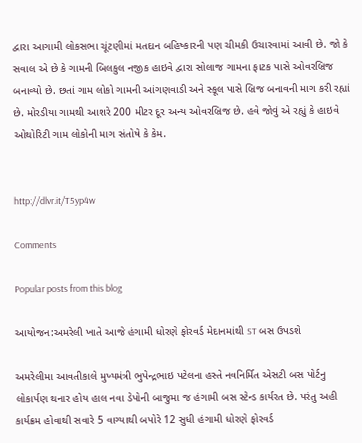દ્વારા આગામી લોકસભા ચૂંટણીમાં મતદાન બહિષ્કારની પણ ચીમકી ઉચારવામાં આવી છે. જો કે સવાલ એ છે કે ગામની બિલકુલ નજીક હાઇવે દ્વારા સોલાજ ગામના ફાટક પાસે ઓવરબ્રિજ બનાવ્યો છે. છતાં ગામ લોકો ગામની આંગણવાડી અને સ્કૂલ પાસે બ્રિજ બનાવની માગ કરી રહ્યાં છે. મોરડીયા ગામથી આશરે 200 મીટર દૂર અન્ય ઓવરબ્રિજ છે. હવે જોવું એ રહ્યું કે હાઇવે ઓથોરિટી ગામ લોકોની માગ સંતોષે કે કેમ.


http://dlvr.it/T5yp4w

Comments

Popular posts from this blog

આયોજન:અમરેલી ખાતે આજે હંગામી ધોરણે ફોરવર્ડ મેદાનમાંથી ST બસ ઉપડશે

અમરેલીમા આવતીકાલે મુખ્યમંત્રી ભુપેન્દ્રભાઇ પટેલના હસ્તે નવનિર્મિત એસટી બસ પોર્ટનુ લોકાર્પણ થનાર હોય હાલ નવા ડેપોની બાજુમા જ હંગામી બસ સ્ટેન્ડ કાર્યરત છે. પરંતુ અહી કાર્યક્રમ હોવાથી સવારે 5 વાગ્યાથી બપોરે 12 સુધી હંગામી ધોરણે ફોરવર્ડ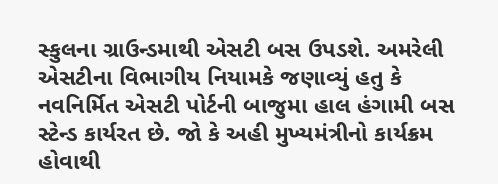સ્કુલના ગ્રાઉન્ડમાથી એસટી બસ ઉપડશે. અમરેલી એસટીના વિભાગીય નિયામકે જણાવ્યું હતુ કે નવનિર્મિત એસટી પોર્ટની બાજુમા હાલ હંગામી બસ સ્ટેન્ડ કાર્યરત છે. જો કે અહી મુખ્યમંત્રીનો કાર્યક્રમ હોવાથી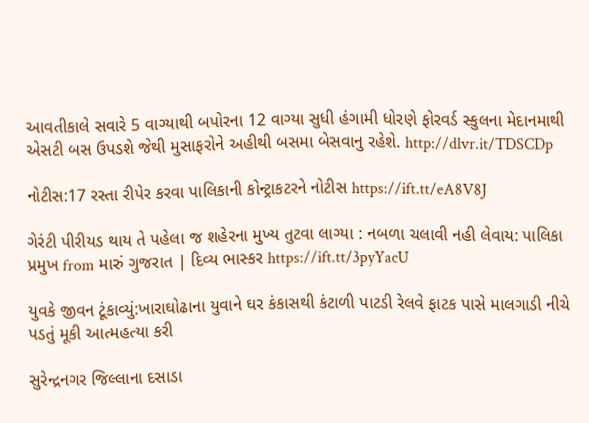આવતીકાલે સવારે 5 વાગ્યાથી બપોરના 12 વાગ્યા સુધી હંગામી ધોરણે ફોરવર્ડ સ્કુલના મેદાનમાથી એસટી બસ ઉપડશે જેથી મુસાફરોને અહીથી બસમા બેસવાનુ રહેશે. http://dlvr.it/TDSCDp

નોટીસ:17 રસ્તા રીપેર કરવા પાલિકાની કોન્ટ્રાકટરને નોટીસ https://ift.tt/eA8V8J

ગેરંટી પીરીયડ થાય તે પહેલા જ શહેરના મુખ્ય તુટવા લાગ્યા : નબળા ચલાવી નહી લેવાય: પાલિકા પ્રમુખ from મારું ગુજરાત | દિવ્ય ભાસ્કર https://ift.tt/3pyYacU

યુવકે જીવન ટૂંકાવ્યું:ખારાઘોઢાના યુવાને ઘર કંકાસથી કંટાળી પાટડી રેલવે ફાટક પાસે માલગાડી નીચે પડતું મૂકી આત્મહત્યા કરી

સુરેન્દ્રનગર જિલ્લાના દસાડા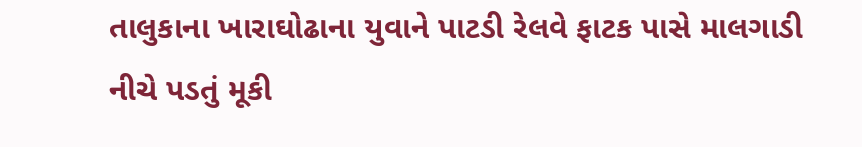તાલુકાના ખારાઘોઢાના યુવાને પાટડી રેલવે ફાટક પાસે માલગાડી નીચે પડતું મૂકી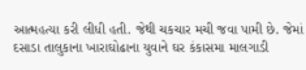આત્મહત્યા કરી લીધી હતી. જેથી ચકચાર મચી જવા પામી છે. જેમાં દસાડા તાલુકાના ખારાઘોઢાના યુવાને ઘર કંકાસમા માલગાડી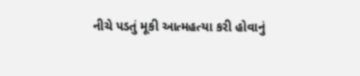નીચે પડતું મૂકી આત્મહત્યા કરી હોવાનું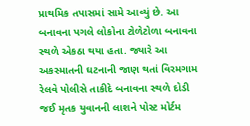પ્રાથમિક તપાસમાં સામે આવ્યું છે. આ બનાવના પગલે લોકોના ટોળેટોળા બનાવના સ્થળે એકઠા થયા હતા. જ્યારે આ અકસ્માતની ઘટનાની જાણ થતાં વિરમગામ રેલવે પોલીસે તાકીદે બનાવના સ્થળે દોડી જઈ મૃતક યુવાનની લાશને પોસ્ટ મોર્ટમ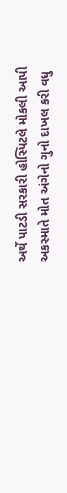અર્થે પાટડી સરકારી હોસ્પિટલે મોકલી આપી અકસ્માતે મોત અંગેનો ગુનો દાખલ કરી વધુ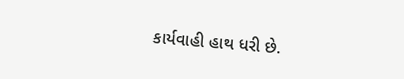કાર્યવાહી હાથ ધરી છે.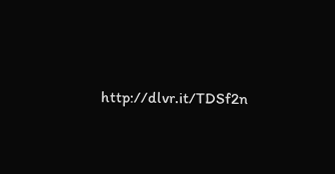http://dlvr.it/TDSf2n